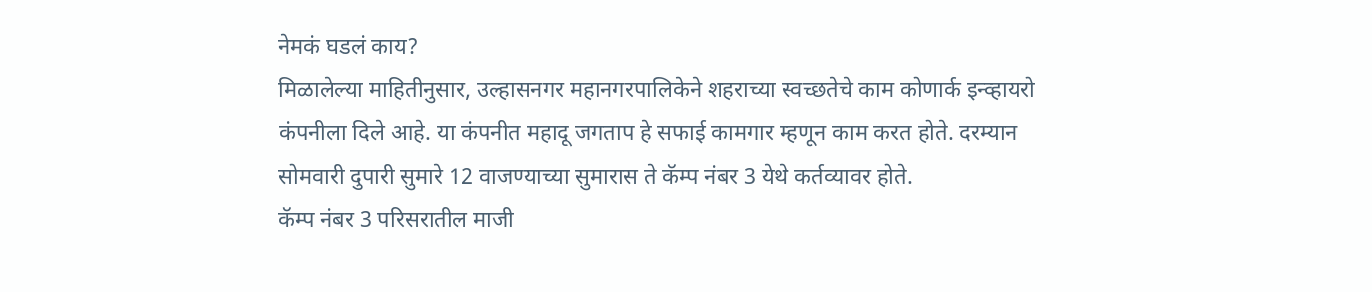नेमकं घडलं काय?
मिळालेल्या माहितीनुसार, उल्हासनगर महानगरपालिकेने शहराच्या स्वच्छतेचे काम कोणार्क इन्व्हायरो कंपनीला दिले आहे. या कंपनीत महादू जगताप हे सफाई कामगार म्हणून काम करत होते. दरम्यान सोमवारी दुपारी सुमारे 12 वाजण्याच्या सुमारास ते कॅम्प नंबर 3 येथे कर्तव्यावर होते.
कॅम्प नंबर 3 परिसरातील माजी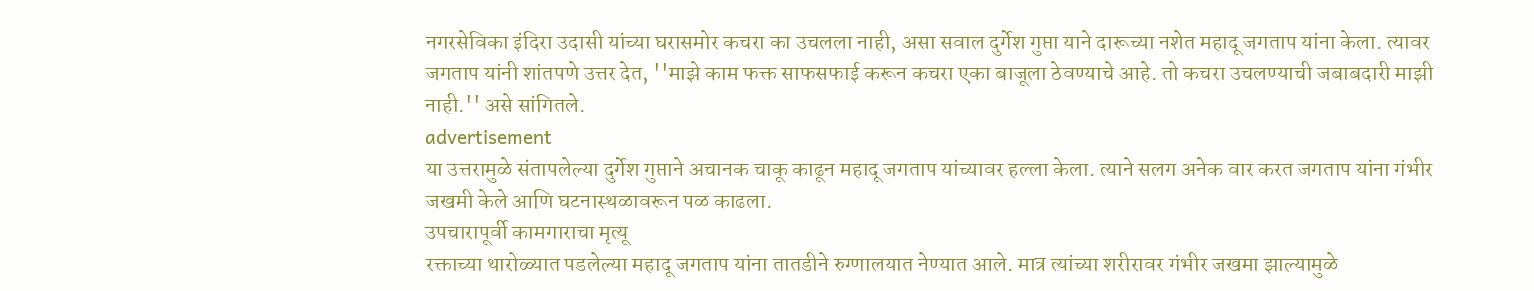नगरसेविका इंदिरा उदासी यांच्या घरासमोर कचरा का उचलला नाही, असा सवाल दुर्गेश गुप्ता याने दारूच्या नशेत महादू जगताप यांना केला. त्यावर जगताप यांनी शांतपणे उत्तर देत, ''माझे काम फक्त साफसफाई करून कचरा एका बाजूला ठेवण्याचे आहे. तो कचरा उचलण्याची जबाबदारी माझी नाही.'' असे सांगितले.
advertisement
या उत्तरामुळे संतापलेल्या दुर्गेश गुप्ताने अचानक चाकू काढून महादू जगताप यांच्यावर हल्ला केला. त्याने सलग अनेक वार करत जगताप यांना गंभीर जखमी केले आणि घटनास्थळावरून पळ काढला.
उपचारापूर्वी कामगाराचा मृत्यू
रक्ताच्या थारोळ्यात पडलेल्या महादू जगताप यांना तातडीने रुग्णालयात नेण्यात आले. मात्र त्यांच्या शरीरावर गंभीर जखमा झाल्यामुळे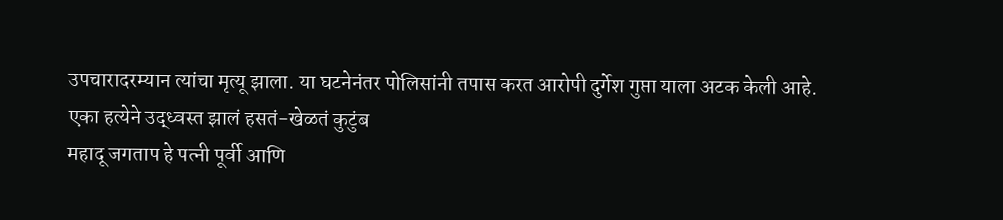उपचारादरम्यान त्यांचा मृत्यू झाला. या घटनेनंतर पोलिसांनी तपास करत आरोपी दुर्गेश गुप्ता याला अटक केली आहे.
एका हत्येने उद्ध्वस्त झालं हसतं-खेळतं कुटुंब
महादू जगताप हे पत्नी पूर्वी आणि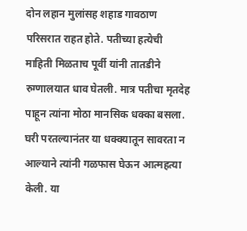दोन लहान मुलांसह शहाड गावठाण परिसरात राहत होते. पतीच्या हत्येची माहिती मिळताच पूर्वी यांनी तातडीने रुग्णालयात धाव घेतली. मात्र पतीचा मृतदेह पाहून त्यांना मोठा मानसिक धक्का बसला. घरी परतल्यानंतर या धक्क्यातून सावरता न आल्याने त्यांनी गळफास घेऊन आत्महत्या केली. या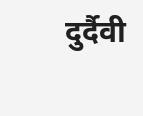दुर्दैवी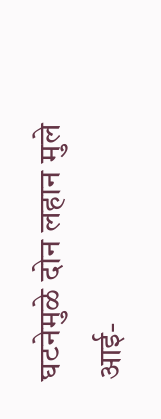घटनेमुळे दोन लहान मुले आई-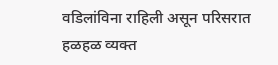वडिलांविना राहिली असून परिसरात हळहळ व्यक्त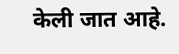केली जात आहे.